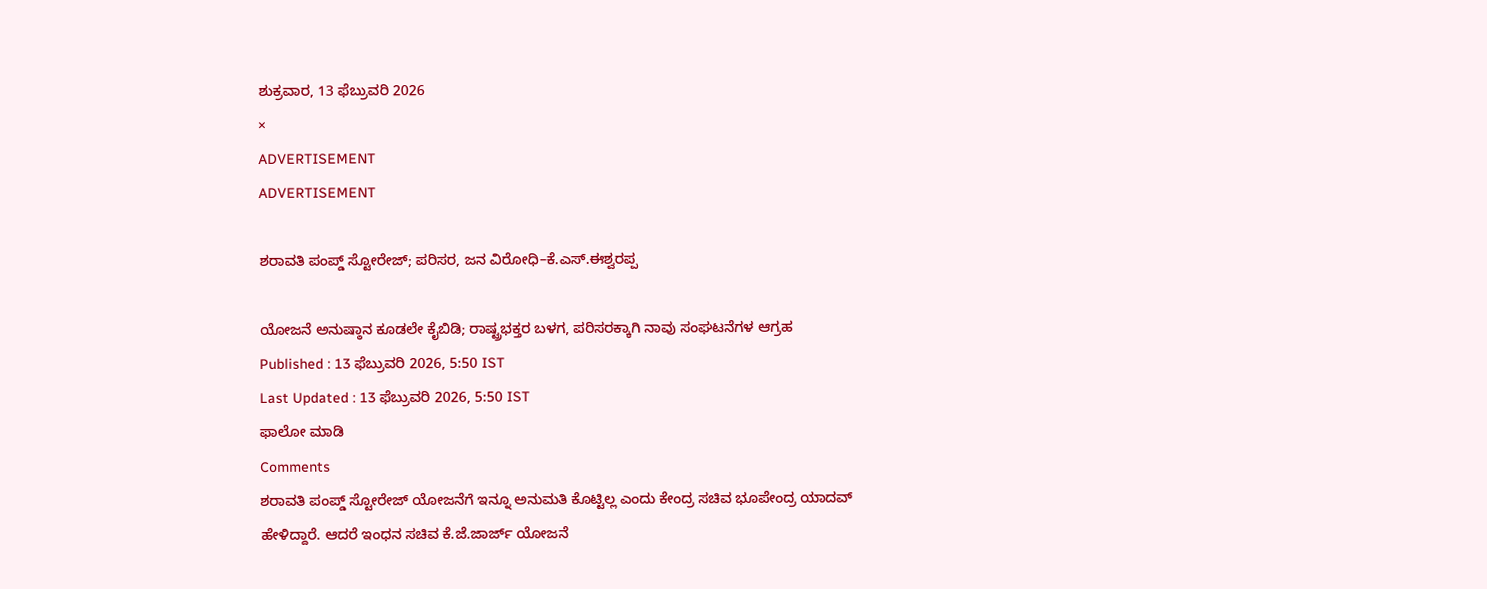ಶುಕ್ರವಾರ, 13 ಫೆಬ್ರುವರಿ 2026
×
ADVERTISEMENT
ADVERTISEMENT

ಶರಾವತಿ ಪಂಪ್ಡ್ ಸ್ಟೋರೇಜ್; ಪರಿಸರ, ಜನ ವಿರೋಧಿ–ಕೆ.ಎಸ್.ಈಶ್ವರಪ್ಪ

ಯೋಜನೆ ಅನುಷ್ಠಾನ ಕೂಡಲೇ ಕೈಬಿಡಿ; ರಾಷ್ಟ್ರಭಕ್ತರ ಬಳಗ, ಪರಿಸರಕ್ಕಾಗಿ ನಾವು ಸಂಘಟನೆಗಳ ಆಗ್ರಹ
Published : 13 ಫೆಬ್ರುವರಿ 2026, 5:50 IST
Last Updated : 13 ಫೆಬ್ರುವರಿ 2026, 5:50 IST
ಫಾಲೋ ಮಾಡಿ
Comments
ಶರಾವತಿ ಪಂಪ್ಡ್ ಸ್ಟೋರೇಜ್ ಯೋಜನೆಗೆ ಇನ್ನೂ ಅನುಮತಿ ಕೊಟ್ಟಿಲ್ಲ ಎಂದು ಕೇಂದ್ರ ಸಚಿವ ಭೂಪೇಂದ್ರ ಯಾದವ್ ಹೇಳಿದ್ದಾರೆ. ಆದರೆ ಇಂಧನ ಸಚಿವ ಕೆ.ಜೆ.ಜಾರ್ಜ್ ಯೋಜನೆ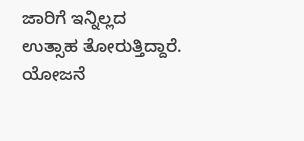ಜಾರಿಗೆ ಇನ್ನಿಲ್ಲದ ಉತ್ಸಾಹ ತೋರುತ್ತಿದ್ದಾರೆ. ಯೋಜನೆ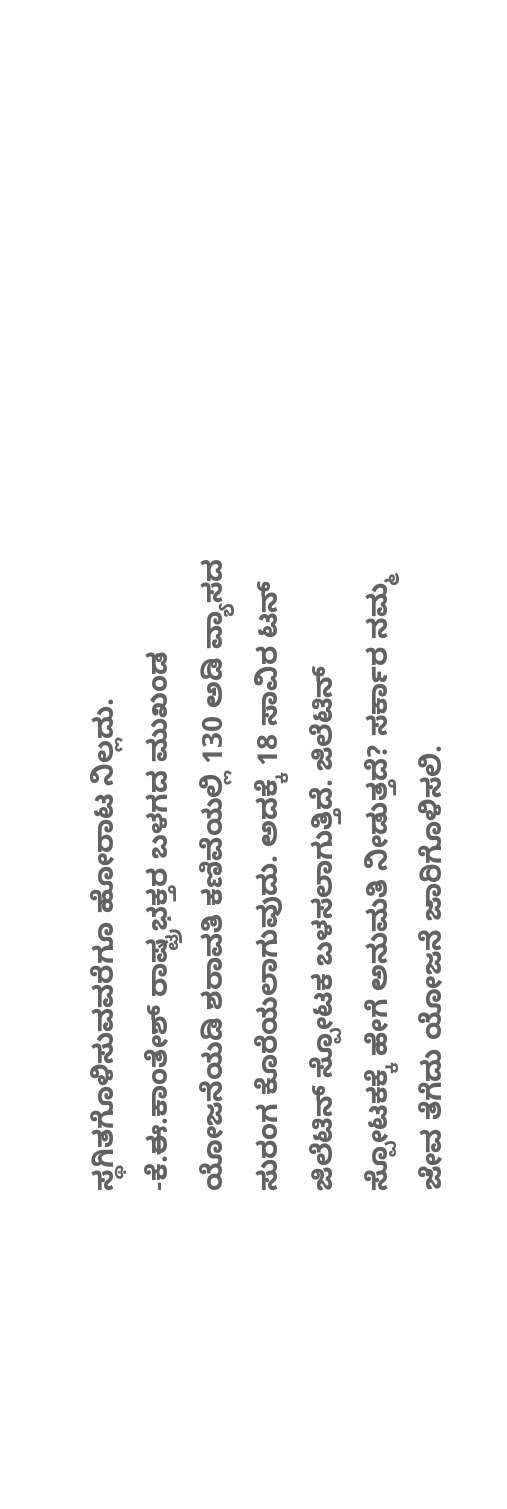ಸ್ಥಗಿತಗೊಳಿಸುವವರೆಗೂ ಹೋರಾಟ ನಿಲ್ಲದು.
-ಕೆ.ಈ.ಕಾಂತೇಶ್ ರಾಷ್ಟ್ರಭಕ್ತರ ಬಳಗದ ಮುಖಂಡ
ಯೋಜನೆಯಡಿ ಶರಾವತಿ ಕಣಿವೆಯಲ್ಲಿ 130 ಅಡಿ ವ್ಯಾಸದ ಸುರಂಗ ಕೊರೆಯಲಾಗುವುದು. ಅದಕ್ಕೆ 18 ಸಾವಿರ ಟನ್ ಜಿಲೆಟಿನ್ ಸ್ಪೋಟಕ ಬಳಸಲಾಗುತ್ತಿದೆ. ಜಿಲೆಟಿನ್ ಸ್ಪೋಟಕಕ್ಕೆ ಹೇಗೆ ಅನುಮತಿ ನೀಡುತ್ತದೆ? ಸರ್ಕಾರ ನಮ್ಮ ಜೇವ ತೆಗೆದು ಯೋಜನೆ ಜಾರಿಗೊಳಿಸಲಿ.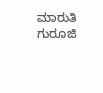ಮಾರುತಿ ಗುರೂಜಿ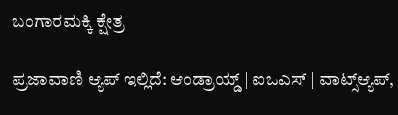ಬಂಗಾರಮಕ್ಕಿ ಕ್ಷೇತ್ರ

ಪ್ರಜಾವಾಣಿ ಆ್ಯಪ್ ಇಲ್ಲಿದೆ: ಆಂಡ್ರಾಯ್ಡ್ | ಐಒಎಸ್ | ವಾಟ್ಸ್ಆ್ಯಪ್,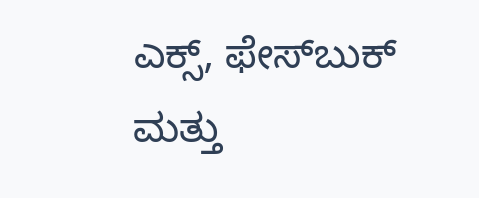ಎಕ್ಸ್, ಫೇಸ್‌ಬುಕ್ ಮತ್ತು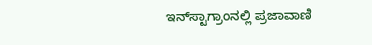ಇನ್‌ಸ್ಟಾಗ್ರಾಂನಲ್ಲಿ ಪ್ರಜಾವಾಣಿ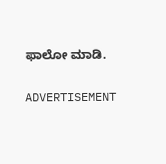ಫಾಲೋ ಮಾಡಿ.

ADVERTISEMENT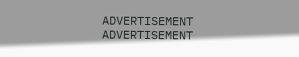ADVERTISEMENT
ADVERTISEMENT